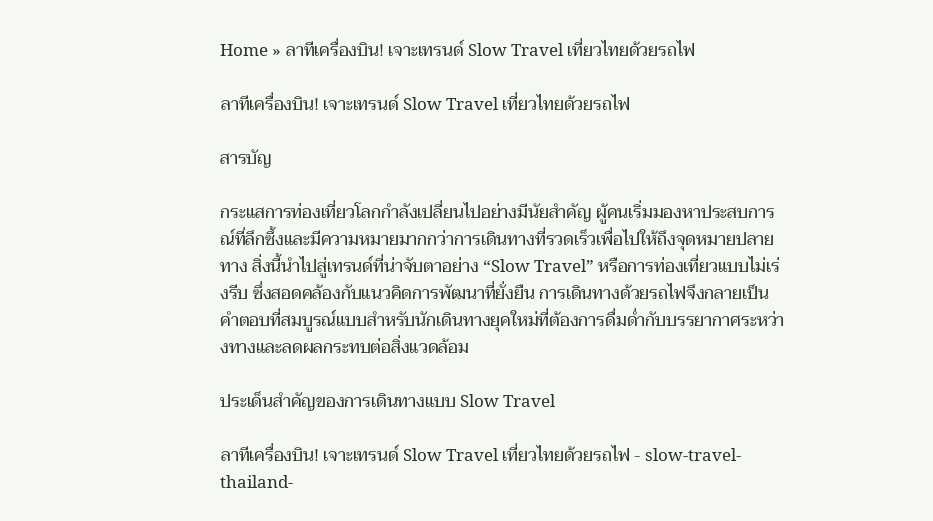Home » ลาทีเครื่องบิน! เจาะเทรนด์ Slow Travel เที่ยวไทยด้วยรถไฟ

ลาทีเครื่องบิน! เจาะเทรนด์ Slow Travel เที่ยวไทยด้วยรถไฟ

สารบัญ

กระแสการท่องเที่ยวโลกกำลังเปลี่ยนไปอย่างมีนัยสำคัญ ผู้คนเริ่มมองหาประสบการณ์ที่ลึกซึ้งและมีความหมายมากกว่าการเดินทางที่รวดเร็วเพื่อไปให้ถึงจุดหมายปลายทาง สิ่งนี้นำไปสู่เทรนด์ที่น่าจับตาอย่าง “Slow Travel” หรือการท่องเที่ยวแบบไม่เร่งรีบ ซึ่งสอดคล้องกับแนวคิดการพัฒนาที่ยั่งยืน การเดินทางด้วยรถไฟจึงกลายเป็นคำตอบที่สมบูรณ์แบบสำหรับนักเดินทางยุคใหม่ที่ต้องการดื่มด่ำกับบรรยากาศระหว่างทางและลดผลกระทบต่อสิ่งแวดล้อม

ประเด็นสำคัญของการเดินทางแบบ Slow Travel

ลาทีเครื่องบิน! เจาะเทรนด์ Slow Travel เที่ยวไทยด้วยรถไฟ - slow-travel-thailand-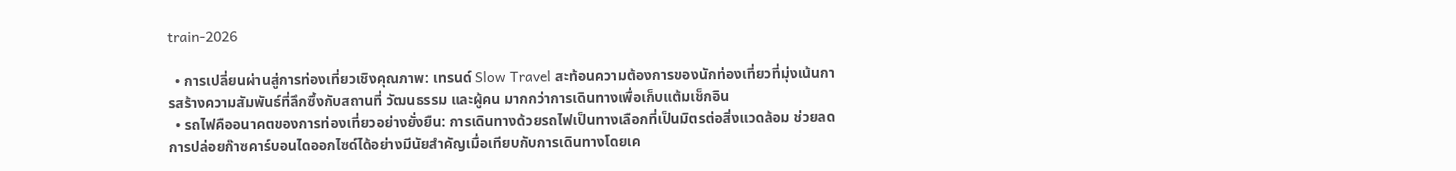train-2026

  • การเปลี่ยนผ่านสู่การท่องเที่ยวเชิงคุณภาพ: เทรนด์ Slow Travel สะท้อนความต้องการของนักท่องเที่ยวที่มุ่งเน้นการสร้างความสัมพันธ์ที่ลึกซึ้งกับสถานที่ วัฒนธรรม และผู้คน มากกว่าการเดินทางเพื่อเก็บแต้มเช็กอิน
  • รถไฟคืออนาคตของการท่องเที่ยวอย่างยั่งยืน: การเดินทางด้วยรถไฟเป็นทางเลือกที่เป็นมิตรต่อสิ่งแวดล้อม ช่วยลดการปล่อยก๊าซคาร์บอนไดออกไซด์ได้อย่างมีนัยสำคัญเมื่อเทียบกับการเดินทางโดยเค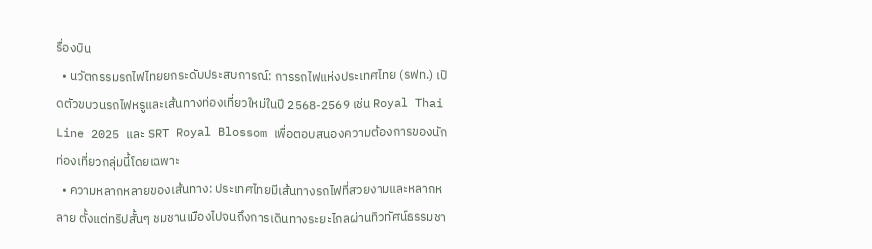รื่องบิน
  • นวัตกรรมรถไฟไทยยกระดับประสบการณ์: การรถไฟแห่งประเทศไทย (รฟท.) เปิดตัวขบวนรถไฟหรูและเส้นทางท่องเที่ยวใหม่ในปี 2568-2569 เช่น Royal Thai Line 2025 และ SRT Royal Blossom เพื่อตอบสนองความต้องการของนักท่องเที่ยวกลุ่มนี้โดยเฉพาะ
  • ความหลากหลายของเส้นทาง: ประเทศไทยมีเส้นทางรถไฟที่สวยงามและหลากหลาย ตั้งแต่ทริปสั้นๆ ชมชานเมืองไปจนถึงการเดินทางระยะไกลผ่านทิวทัศน์ธรรมชา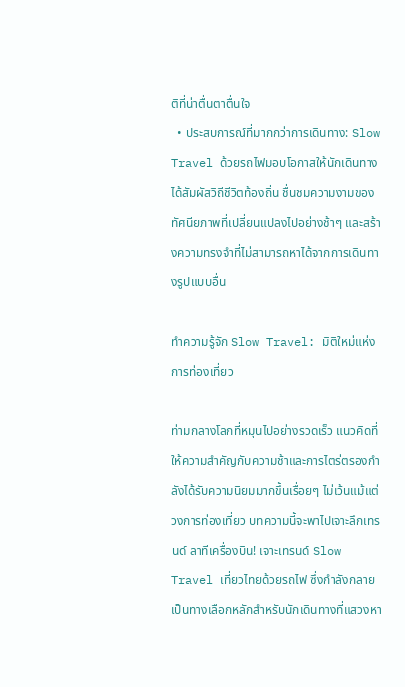ติที่น่าตื่นตาตื่นใจ
  • ประสบการณ์ที่มากกว่าการเดินทาง: Slow Travel ด้วยรถไฟมอบโอกาสให้นักเดินทางได้สัมผัสวิถีชีวิตท้องถิ่น ชื่นชมความงามของทัศนียภาพที่เปลี่ยนแปลงไปอย่างช้าๆ และสร้างความทรงจำที่ไม่สามารถหาได้จากการเดินทางรูปแบบอื่น

ทำความรู้จัก Slow Travel: มิติใหม่แห่งการท่องเที่ยว

ท่ามกลางโลกที่หมุนไปอย่างรวดเร็ว แนวคิดที่ให้ความสำคัญกับความช้าและการไตร่ตรองกำลังได้รับความนิยมมากขึ้นเรื่อยๆ ไม่เว้นแม้แต่วงการท่องเที่ยว บทความนี้จะพาไปเจาะลึกเทรนด์ ลาทีเครื่องบิน! เจาะเทรนด์ Slow Travel เที่ยวไทยด้วยรถไฟ ซึ่งกำลังกลายเป็นทางเลือกหลักสำหรับนักเดินทางที่แสวงหา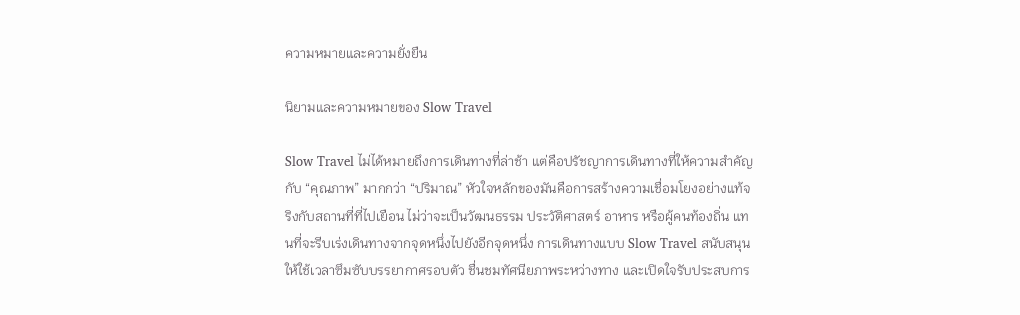ความหมายและความยั่งยืน

นิยามและความหมายของ Slow Travel

Slow Travel ไม่ได้หมายถึงการเดินทางที่ล่าช้า แต่คือปรัชญาการเดินทางที่ให้ความสำคัญกับ “คุณภาพ” มากกว่า “ปริมาณ” หัวใจหลักของมันคือการสร้างความเชื่อมโยงอย่างแท้จริงกับสถานที่ที่ไปเยือน ไม่ว่าจะเป็นวัฒนธรรม ประวัติศาสตร์ อาหาร หรือผู้คนท้องถิ่น แทนที่จะรีบเร่งเดินทางจากจุดหนึ่งไปยังอีกจุดหนึ่ง การเดินทางแบบ Slow Travel สนับสนุนให้ใช้เวลาซึมซับบรรยากาศรอบตัว ชื่นชมทัศนียภาพระหว่างทาง และเปิดใจรับประสบการ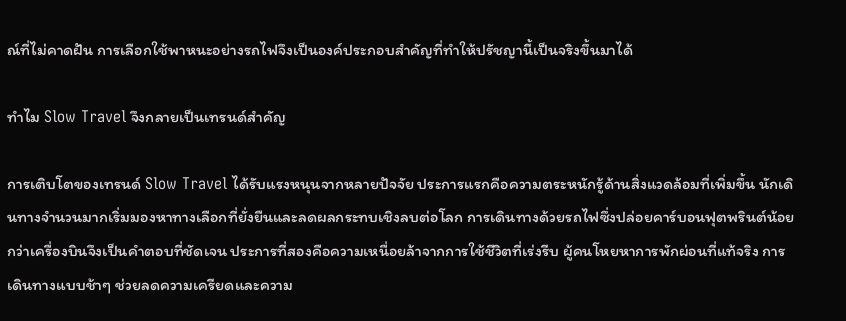ณ์ที่ไม่คาดฝัน การเลือกใช้พาหนะอย่างรถไฟจึงเป็นองค์ประกอบสำคัญที่ทำให้ปรัชญานี้เป็นจริงขึ้นมาได้

ทำไม Slow Travel จึงกลายเป็นเทรนด์สำคัญ

การเติบโตของเทรนด์ Slow Travel ได้รับแรงหนุนจากหลายปัจจัย ประการแรกคือความตระหนักรู้ด้านสิ่งแวดล้อมที่เพิ่มขึ้น นักเดินทางจำนวนมากเริ่มมองหาทางเลือกที่ยั่งยืนและลดผลกระทบเชิงลบต่อโลก การเดินทางด้วยรถไฟซึ่งปล่อยคาร์บอนฟุตพรินต์น้อยกว่าเครื่องบินจึงเป็นคำตอบที่ชัดเจน ประการที่สองคือความเหนื่อยล้าจากการใช้ชีวิตที่เร่งรีบ ผู้คนโหยหาการพักผ่อนที่แท้จริง การเดินทางแบบช้าๆ ช่วยลดความเครียดและความ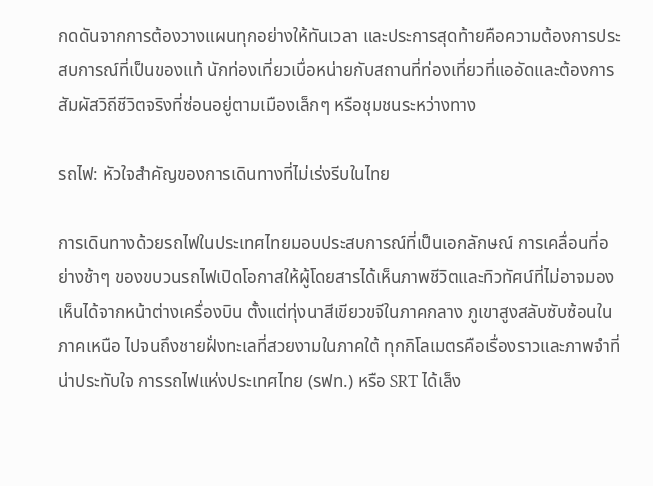กดดันจากการต้องวางแผนทุกอย่างให้ทันเวลา และประการสุดท้ายคือความต้องการประสบการณ์ที่เป็นของแท้ นักท่องเที่ยวเบื่อหน่ายกับสถานที่ท่องเที่ยวที่แออัดและต้องการสัมผัสวิถีชีวิตจริงที่ซ่อนอยู่ตามเมืองเล็กๆ หรือชุมชนระหว่างทาง

รถไฟ: หัวใจสำคัญของการเดินทางที่ไม่เร่งรีบในไทย

การเดินทางด้วยรถไฟในประเทศไทยมอบประสบการณ์ที่เป็นเอกลักษณ์ การเคลื่อนที่อย่างช้าๆ ของขบวนรถไฟเปิดโอกาสให้ผู้โดยสารได้เห็นภาพชีวิตและทิวทัศน์ที่ไม่อาจมองเห็นได้จากหน้าต่างเครื่องบิน ตั้งแต่ทุ่งนาสีเขียวขจีในภาคกลาง ภูเขาสูงสลับซับซ้อนในภาคเหนือ ไปจนถึงชายฝั่งทะเลที่สวยงามในภาคใต้ ทุกกิโลเมตรคือเรื่องราวและภาพจำที่น่าประทับใจ การรถไฟแห่งประเทศไทย (รฟท.) หรือ SRT ได้เล็ง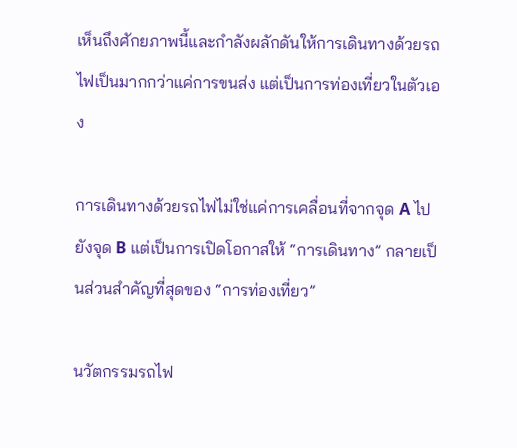เห็นถึงศักยภาพนี้และกำลังผลักดันให้การเดินทางด้วยรถไฟเป็นมากกว่าแค่การขนส่ง แต่เป็นการท่องเที่ยวในตัวเอง

การเดินทางด้วยรถไฟไม่ใช่แค่การเคลื่อนที่จากจุด A ไปยังจุด B แต่เป็นการเปิดโอกาสให้ “การเดินทาง” กลายเป็นส่วนสำคัญที่สุดของ “การท่องเที่ยว”

นวัตกรรมรถไฟ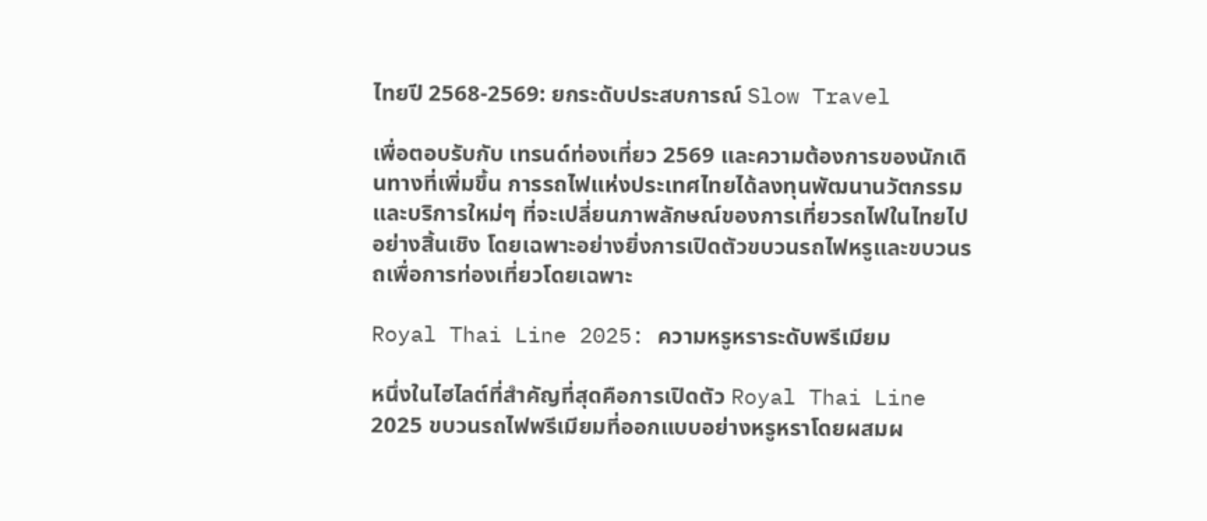ไทยปี 2568-2569: ยกระดับประสบการณ์ Slow Travel

เพื่อตอบรับกับ เทรนด์ท่องเที่ยว 2569 และความต้องการของนักเดินทางที่เพิ่มขึ้น การรถไฟแห่งประเทศไทยได้ลงทุนพัฒนานวัตกรรมและบริการใหม่ๆ ที่จะเปลี่ยนภาพลักษณ์ของการเที่ยวรถไฟในไทยไปอย่างสิ้นเชิง โดยเฉพาะอย่างยิ่งการเปิดตัวขบวนรถไฟหรูและขบวนรถเพื่อการท่องเที่ยวโดยเฉพาะ

Royal Thai Line 2025: ความหรูหราระดับพรีเมียม

หนึ่งในไฮไลต์ที่สำคัญที่สุดคือการเปิดตัว Royal Thai Line 2025 ขบวนรถไฟพรีเมียมที่ออกแบบอย่างหรูหราโดยผสมผ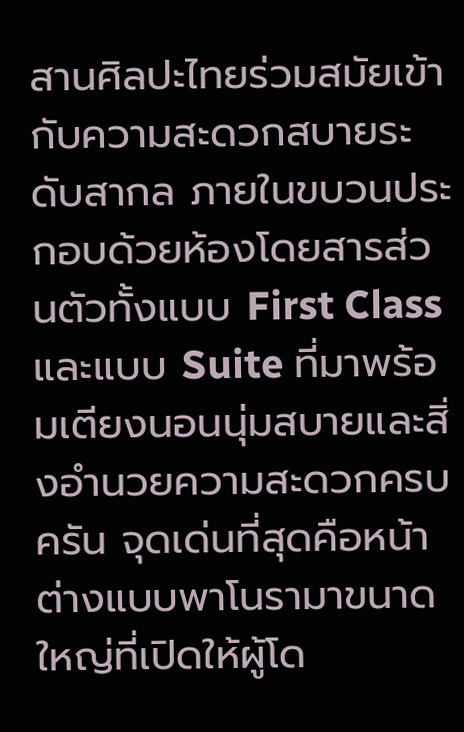สานศิลปะไทยร่วมสมัยเข้ากับความสะดวกสบายระดับสากล ภายในขบวนประกอบด้วยห้องโดยสารส่วนตัวทั้งแบบ First Class และแบบ Suite ที่มาพร้อมเตียงนอนนุ่มสบายและสิ่งอำนวยความสะดวกครบครัน จุดเด่นที่สุดคือหน้าต่างแบบพาโนรามาขนาดใหญ่ที่เปิดให้ผู้โด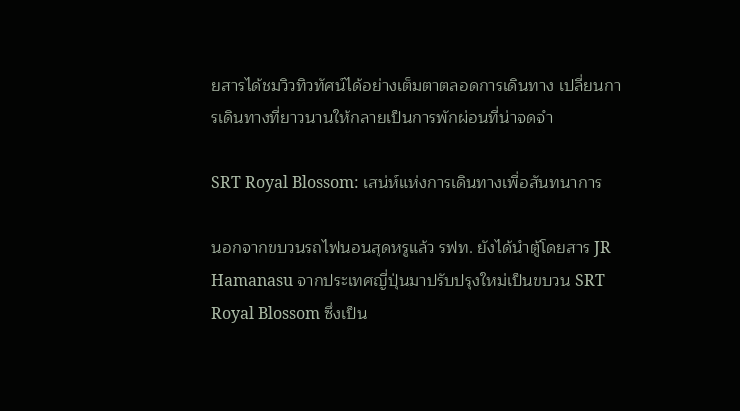ยสารได้ชมวิวทิวทัศน์ได้อย่างเต็มตาตลอดการเดินทาง เปลี่ยนการเดินทางที่ยาวนานให้กลายเป็นการพักผ่อนที่น่าจดจำ

SRT Royal Blossom: เสน่ห์แห่งการเดินทางเพื่อสันทนาการ

นอกจากขบวนรถไฟนอนสุดหรูแล้ว รฟท. ยังได้นำตู้โดยสาร JR Hamanasu จากประเทศญี่ปุ่นมาปรับปรุงใหม่เป็นขบวน SRT Royal Blossom ซึ่งเป็น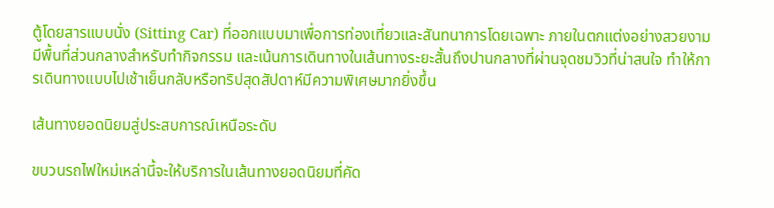ตู้โดยสารแบบนั่ง (Sitting Car) ที่ออกแบบมาเพื่อการท่องเที่ยวและสันทนาการโดยเฉพาะ ภายในตกแต่งอย่างสวยงาม มีพื้นที่ส่วนกลางสำหรับทำกิจกรรม และเน้นการเดินทางในเส้นทางระยะสั้นถึงปานกลางที่ผ่านจุดชมวิวที่น่าสนใจ ทำให้การเดินทางแบบไปเช้าเย็นกลับหรือทริปสุดสัปดาห์มีความพิเศษมากยิ่งขึ้น

เส้นทางยอดนิยมสู่ประสบการณ์เหนือระดับ

ขบวนรถไฟใหม่เหล่านี้จะให้บริการในเส้นทางยอดนิยมที่คัด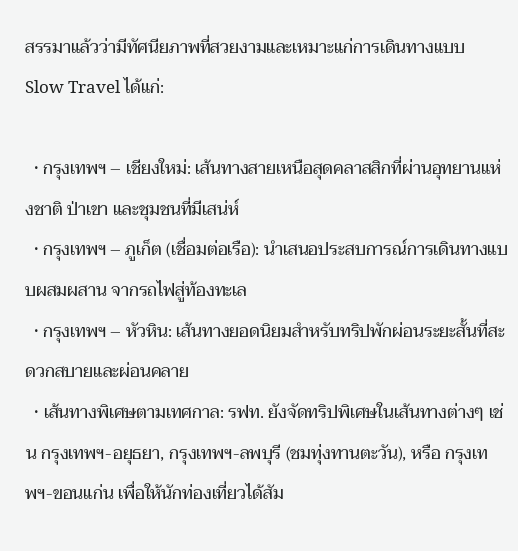สรรมาแล้วว่ามีทัศนียภาพที่สวยงามและเหมาะแก่การเดินทางแบบ Slow Travel ได้แก่:

  • กรุงเทพฯ – เชียงใหม่: เส้นทางสายเหนือสุดคลาสสิกที่ผ่านอุทยานแห่งชาติ ป่าเขา และชุมชนที่มีเสน่ห์
  • กรุงเทพฯ – ภูเก็ต (เชื่อมต่อเรือ): นำเสนอประสบการณ์การเดินทางแบบผสมผสาน จากรถไฟสู่ท้องทะเล
  • กรุงเทพฯ – หัวหิน: เส้นทางยอดนิยมสำหรับทริปพักผ่อนระยะสั้นที่สะดวกสบายและผ่อนคลาย
  • เส้นทางพิเศษตามเทศกาล: รฟท. ยังจัดทริปพิเศษในเส้นทางต่างๆ เช่น กรุงเทพฯ-อยุธยา, กรุงเทพฯ-ลพบุรี (ชมทุ่งทานตะวัน), หรือ กรุงเทพฯ-ขอนแก่น เพื่อให้นักท่องเที่ยวได้สัม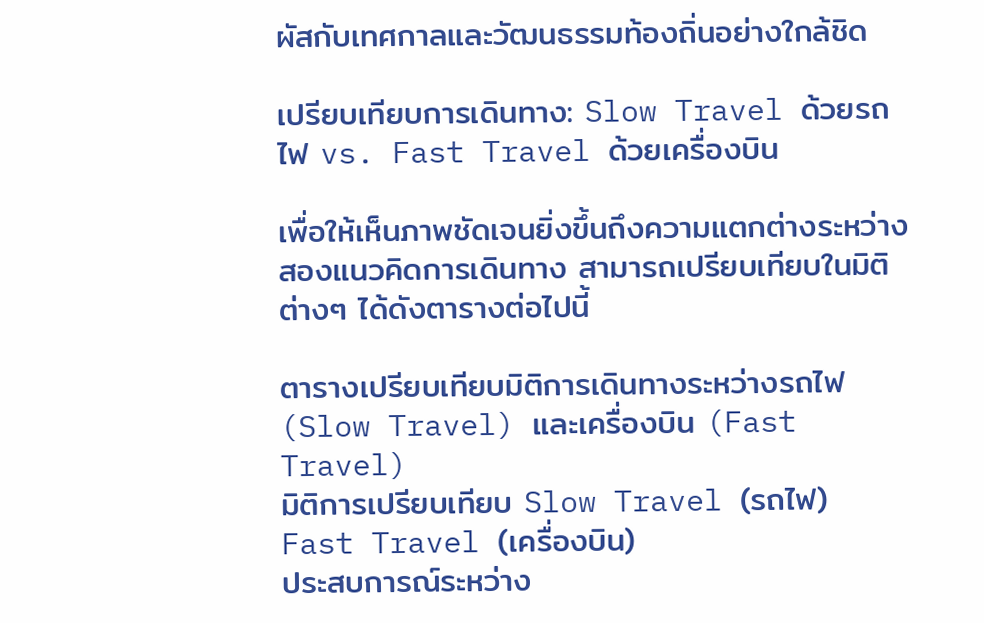ผัสกับเทศกาลและวัฒนธรรมท้องถิ่นอย่างใกล้ชิด

เปรียบเทียบการเดินทาง: Slow Travel ด้วยรถไฟ vs. Fast Travel ด้วยเครื่องบิน

เพื่อให้เห็นภาพชัดเจนยิ่งขึ้นถึงความแตกต่างระหว่างสองแนวคิดการเดินทาง สามารถเปรียบเทียบในมิติต่างๆ ได้ดังตารางต่อไปนี้

ตารางเปรียบเทียบมิติการเดินทางระหว่างรถไฟ (Slow Travel) และเครื่องบิน (Fast Travel)
มิติการเปรียบเทียบ Slow Travel (รถไฟ) Fast Travel (เครื่องบิน)
ประสบการณ์ระหว่าง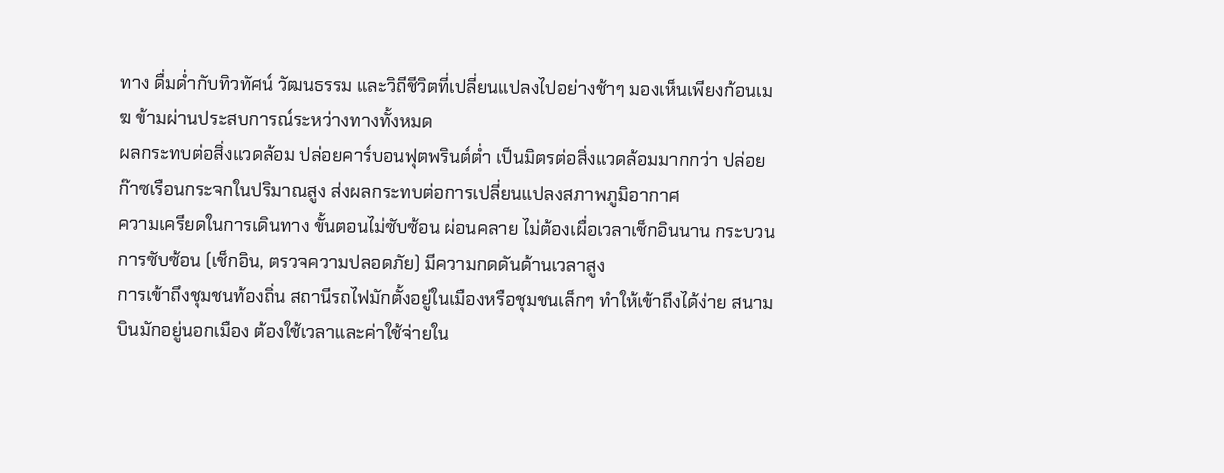ทาง ดื่มด่ำกับทิวทัศน์ วัฒนธรรม และวิถีชีวิตที่เปลี่ยนแปลงไปอย่างช้าๆ มองเห็นเพียงก้อนเมฆ ข้ามผ่านประสบการณ์ระหว่างทางทั้งหมด
ผลกระทบต่อสิ่งแวดล้อม ปล่อยคาร์บอนฟุตพรินต์ต่ำ เป็นมิตรต่อสิ่งแวดล้อมมากกว่า ปล่อยก๊าซเรือนกระจกในปริมาณสูง ส่งผลกระทบต่อการเปลี่ยนแปลงสภาพภูมิอากาศ
ความเครียดในการเดินทาง ขั้นตอนไม่ซับซ้อน ผ่อนคลาย ไม่ต้องเผื่อเวลาเช็กอินนาน กระบวนการซับซ้อน (เช็กอิน, ตรวจความปลอดภัย) มีความกดดันด้านเวลาสูง
การเข้าถึงชุมชนท้องถิ่น สถานีรถไฟมักตั้งอยู่ในเมืองหรือชุมชนเล็กๆ ทำให้เข้าถึงได้ง่าย สนามบินมักอยู่นอกเมือง ต้องใช้เวลาและค่าใช้จ่ายใน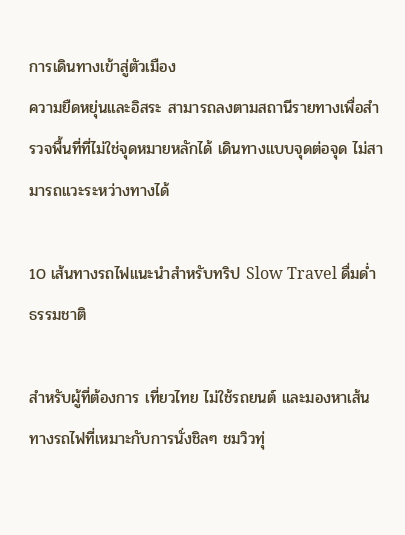การเดินทางเข้าสู่ตัวเมือง
ความยืดหยุ่นและอิสระ สามารถลงตามสถานีรายทางเพื่อสำรวจพื้นที่ที่ไม่ใช่จุดหมายหลักได้ เดินทางแบบจุดต่อจุด ไม่สามารถแวะระหว่างทางได้

10 เส้นทางรถไฟแนะนำสำหรับทริป Slow Travel ดื่มด่ำธรรมชาติ

สำหรับผู้ที่ต้องการ เที่ยวไทย ไม่ใช้รถยนต์ และมองหาเส้นทางรถไฟที่เหมาะกับการนั่งชิลๆ ชมวิวทุ่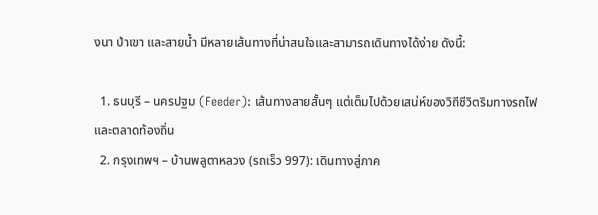งนา ป่าเขา และสายน้ำ มีหลายเส้นทางที่น่าสนใจและสามารถเดินทางได้ง่าย ดังนี้:

  1. ธนบุรี – นครปฐม (Feeder): เส้นทางสายสั้นๆ แต่เต็มไปด้วยเสน่ห์ของวิถีชีวิตริมทางรถไฟและตลาดท้องถิ่น
  2. กรุงเทพฯ – บ้านพลูตาหลวง (รถเร็ว 997): เดินทางสู่ภาค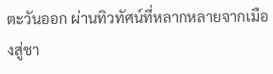ตะวันออก ผ่านทิวทัศน์ที่หลากหลายจากเมืองสู่ชา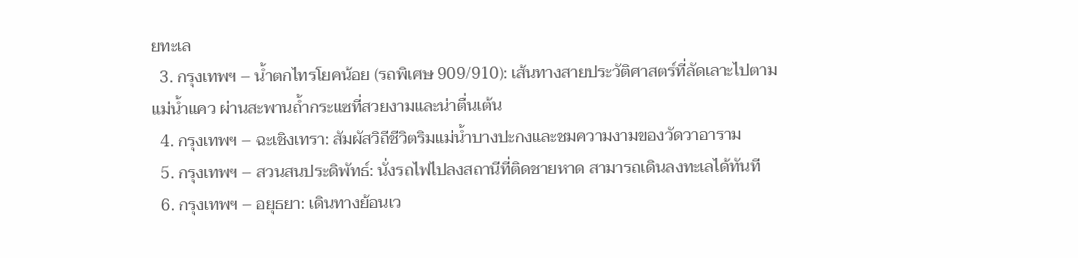ยทะเล
  3. กรุงเทพฯ – น้ำตกไทรโยคน้อย (รถพิเศษ 909/910): เส้นทางสายประวัติศาสตร์ที่ลัดเลาะไปตามแม่น้ำแคว ผ่านสะพานถ้ำกระแซที่สวยงามและน่าตื่นเต้น
  4. กรุงเทพฯ – ฉะเชิงเทรา: สัมผัสวิถีชีวิตริมแม่น้ำบางปะกงและชมความงามของวัดวาอาราม
  5. กรุงเทพฯ – สวนสนประดิพัทธ์: นั่งรถไฟไปลงสถานีที่ติดชายหาด สามารถเดินลงทะเลได้ทันที
  6. กรุงเทพฯ – อยุธยา: เดินทางย้อนเว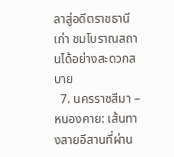ลาสู่อดีตราชธานีเก่า ชมโบราณสถานได้อย่างสะดวกสบาย
  7. นครราชสีมา – หนองคาย: เส้นทางสายอีสานที่ผ่าน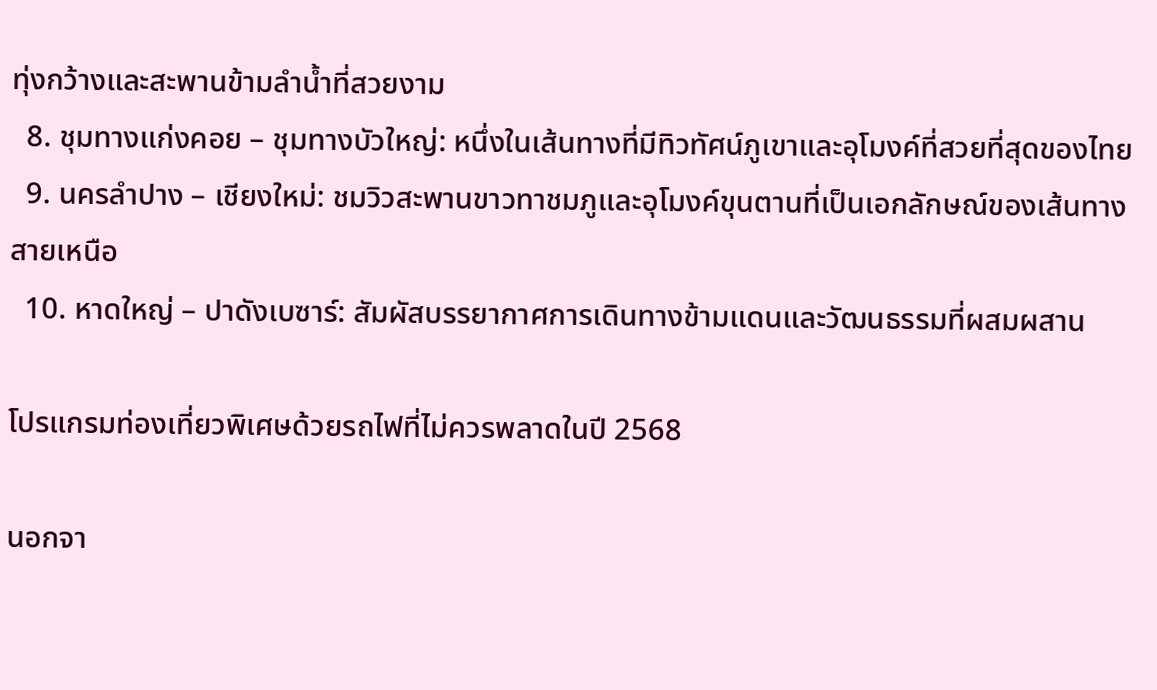ทุ่งกว้างและสะพานข้ามลำน้ำที่สวยงาม
  8. ชุมทางแก่งคอย – ชุมทางบัวใหญ่: หนึ่งในเส้นทางที่มีทิวทัศน์ภูเขาและอุโมงค์ที่สวยที่สุดของไทย
  9. นครลำปาง – เชียงใหม่: ชมวิวสะพานขาวทาชมภูและอุโมงค์ขุนตานที่เป็นเอกลักษณ์ของเส้นทางสายเหนือ
  10. หาดใหญ่ – ปาดังเบซาร์: สัมผัสบรรยากาศการเดินทางข้ามแดนและวัฒนธรรมที่ผสมผสาน

โปรแกรมท่องเที่ยวพิเศษด้วยรถไฟที่ไม่ควรพลาดในปี 2568

นอกจา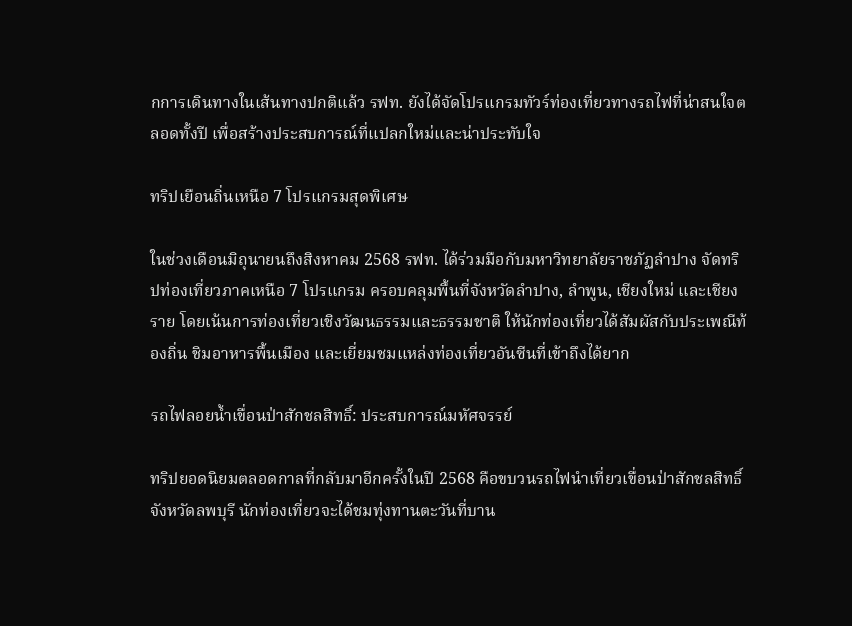กการเดินทางในเส้นทางปกติแล้ว รฟท. ยังได้จัดโปรแกรมทัวร์ท่องเที่ยวทางรถไฟที่น่าสนใจตลอดทั้งปี เพื่อสร้างประสบการณ์ที่แปลกใหม่และน่าประทับใจ

ทริปเยือนถิ่นเหนือ 7 โปรแกรมสุดพิเศษ

ในช่วงเดือนมิถุนายนถึงสิงหาคม 2568 รฟท. ได้ร่วมมือกับมหาวิทยาลัยราชภัฏลำปาง จัดทริปท่องเที่ยวภาคเหนือ 7 โปรแกรม ครอบคลุมพื้นที่จังหวัดลำปาง, ลำพูน, เชียงใหม่ และเชียงราย โดยเน้นการท่องเที่ยวเชิงวัฒนธรรมและธรรมชาติ ให้นักท่องเที่ยวได้สัมผัสกับประเพณีท้องถิ่น ชิมอาหารพื้นเมือง และเยี่ยมชมแหล่งท่องเที่ยวอันซีนที่เข้าถึงได้ยาก

รถไฟลอยน้ำเขื่อนป่าสักชลสิทธิ์: ประสบการณ์มหัศจรรย์

ทริปยอดนิยมตลอดกาลที่กลับมาอีกครั้งในปี 2568 คือขบวนรถไฟนำเที่ยวเขื่อนป่าสักชลสิทธิ์ จังหวัดลพบุรี นักท่องเที่ยวจะได้ชมทุ่งทานตะวันที่บาน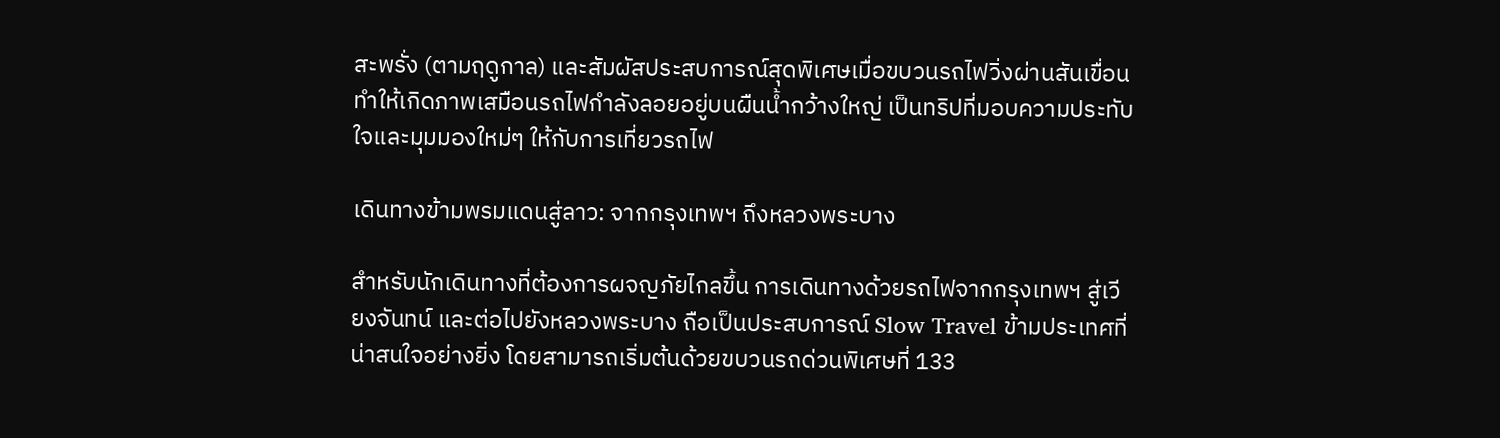สะพรั่ง (ตามฤดูกาล) และสัมผัสประสบการณ์สุดพิเศษเมื่อขบวนรถไฟวิ่งผ่านสันเขื่อน ทำให้เกิดภาพเสมือนรถไฟกำลังลอยอยู่บนผืนน้ำกว้างใหญ่ เป็นทริปที่มอบความประทับใจและมุมมองใหม่ๆ ให้กับการเที่ยวรถไฟ

เดินทางข้ามพรมแดนสู่ลาว: จากกรุงเทพฯ ถึงหลวงพระบาง

สำหรับนักเดินทางที่ต้องการผจญภัยไกลขึ้น การเดินทางด้วยรถไฟจากกรุงเทพฯ สู่เวียงจันทน์ และต่อไปยังหลวงพระบาง ถือเป็นประสบการณ์ Slow Travel ข้ามประเทศที่น่าสนใจอย่างยิ่ง โดยสามารถเริ่มต้นด้วยขบวนรถด่วนพิเศษที่ 133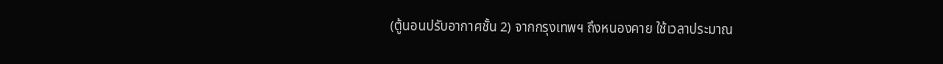(ตู้นอนปรับอากาศชั้น 2) จากกรุงเทพฯ ถึงหนองคาย ใช้เวลาประมาณ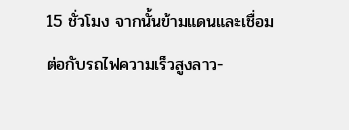15 ชั่วโมง จากนั้นข้ามแดนและเชื่อมต่อกับรถไฟความเร็วสูงลาว-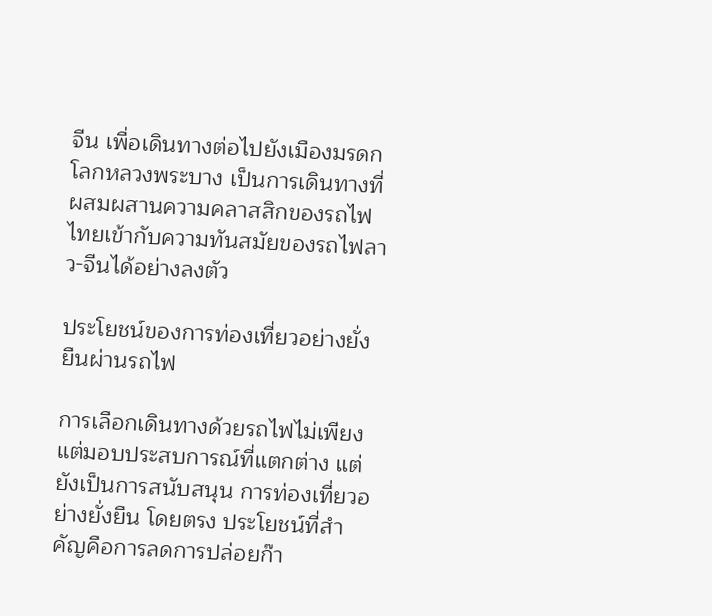จีน เพื่อเดินทางต่อไปยังเมืองมรดกโลกหลวงพระบาง เป็นการเดินทางที่ผสมผสานความคลาสสิกของรถไฟไทยเข้ากับความทันสมัยของรถไฟลาว-จีนได้อย่างลงตัว

ประโยชน์ของการท่องเที่ยวอย่างยั่งยืนผ่านรถไฟ

การเลือกเดินทางด้วยรถไฟไม่เพียงแต่มอบประสบการณ์ที่แตกต่าง แต่ยังเป็นการสนับสนุน การท่องเที่ยวอย่างยั่งยืน โดยตรง ประโยชน์ที่สำคัญคือการลดการปล่อยก๊า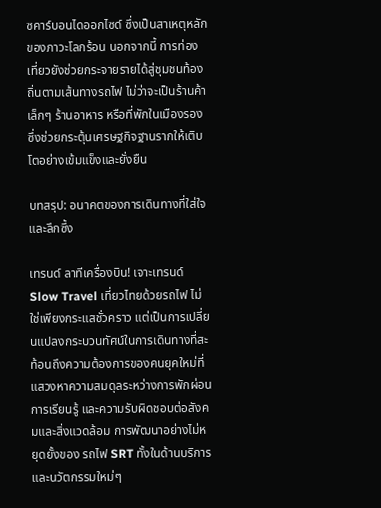ซคาร์บอนไดออกไซด์ ซึ่งเป็นสาเหตุหลักของภาวะโลกร้อน นอกจากนี้ การท่องเที่ยวยังช่วยกระจายรายได้สู่ชุมชนท้องถิ่นตามเส้นทางรถไฟ ไม่ว่าจะเป็นร้านค้าเล็กๆ ร้านอาหาร หรือที่พักในเมืองรอง ซึ่งช่วยกระตุ้นเศรษฐกิจฐานรากให้เติบโตอย่างเข้มแข็งและยั่งยืน

บทสรุป: อนาคตของการเดินทางที่ใส่ใจและลึกซึ้ง

เทรนด์ ลาทีเครื่องบิน! เจาะเทรนด์ Slow Travel เที่ยวไทยด้วยรถไฟ ไม่ใช่เพียงกระแสชั่วคราว แต่เป็นการเปลี่ยนแปลงกระบวนทัศน์ในการเดินทางที่สะท้อนถึงความต้องการของคนยุคใหม่ที่แสวงหาความสมดุลระหว่างการพักผ่อน การเรียนรู้ และความรับผิดชอบต่อสังคมและสิ่งแวดล้อม การพัฒนาอย่างไม่หยุดยั้งของ รถไฟ SRT ทั้งในด้านบริการและนวัตกรรมใหม่ๆ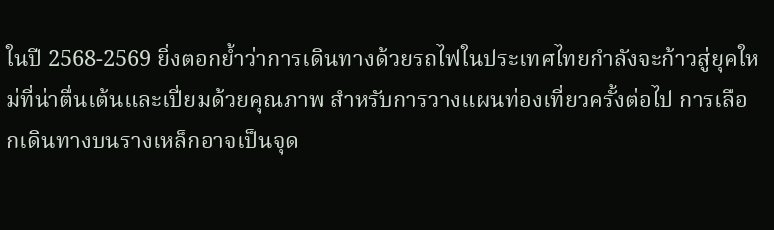ในปี 2568-2569 ยิ่งตอกย้ำว่าการเดินทางด้วยรถไฟในประเทศไทยกำลังจะก้าวสู่ยุคใหม่ที่น่าตื่นเต้นและเปี่ยมด้วยคุณภาพ สำหรับการวางแผนท่องเที่ยวครั้งต่อไป การเลือกเดินทางบนรางเหล็กอาจเป็นจุด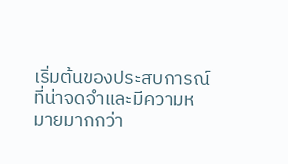เริ่มต้นของประสบการณ์ที่น่าจดจำและมีความหมายมากกว่า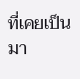ที่เคยเป็นมา